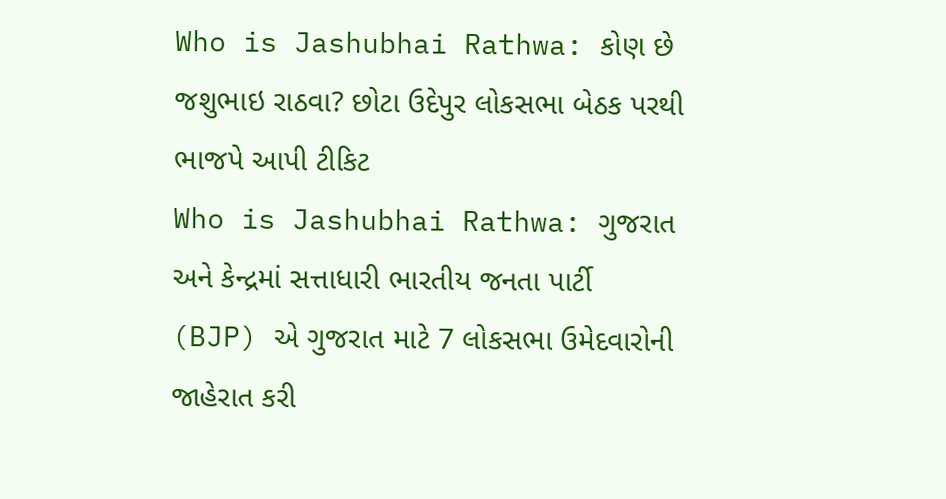Who is Jashubhai Rathwa: કોણ છે જશુભાઇ રાઠવા? છોટા ઉદેપુર લોકસભા બેઠક પરથી ભાજપે આપી ટીકિટ
Who is Jashubhai Rathwa: ગુજરાત અને કેન્દ્રમાં સત્તાધારી ભારતીય જનતા પાર્ટી (BJP) એ ગુજરાત માટે 7 લોકસભા ઉમેદવારોની જાહેરાત કરી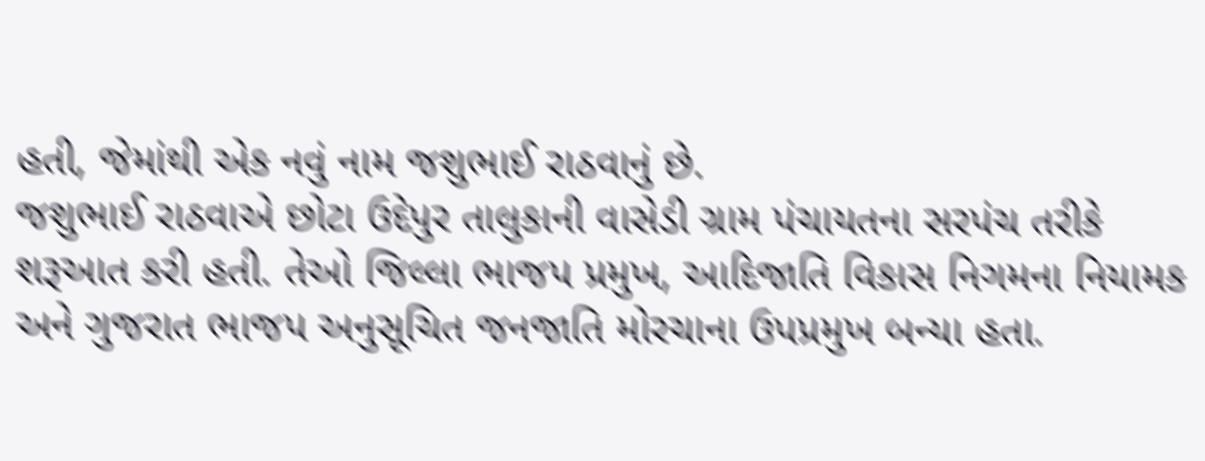હતી, જેમાંથી એક નવું નામ જશુભાઈ રાઠવાનું છે.
જશુભાઈ રાઠવાએ છોટા ઉદેપુર તાલુકાની વાસેડી ગ્રામ પંચાયતના સરપંચ તરીકે શરૂઆત કરી હતી. તેઓ જિલ્લા ભાજપ પ્રમુખ, આદિજાતિ વિકાસ નિગમના નિયામક અને ગુજરાત ભાજપ અનુસૂચિત જનજાતિ મોરચાના ઉપપ્રમુખ બન્યા હતા.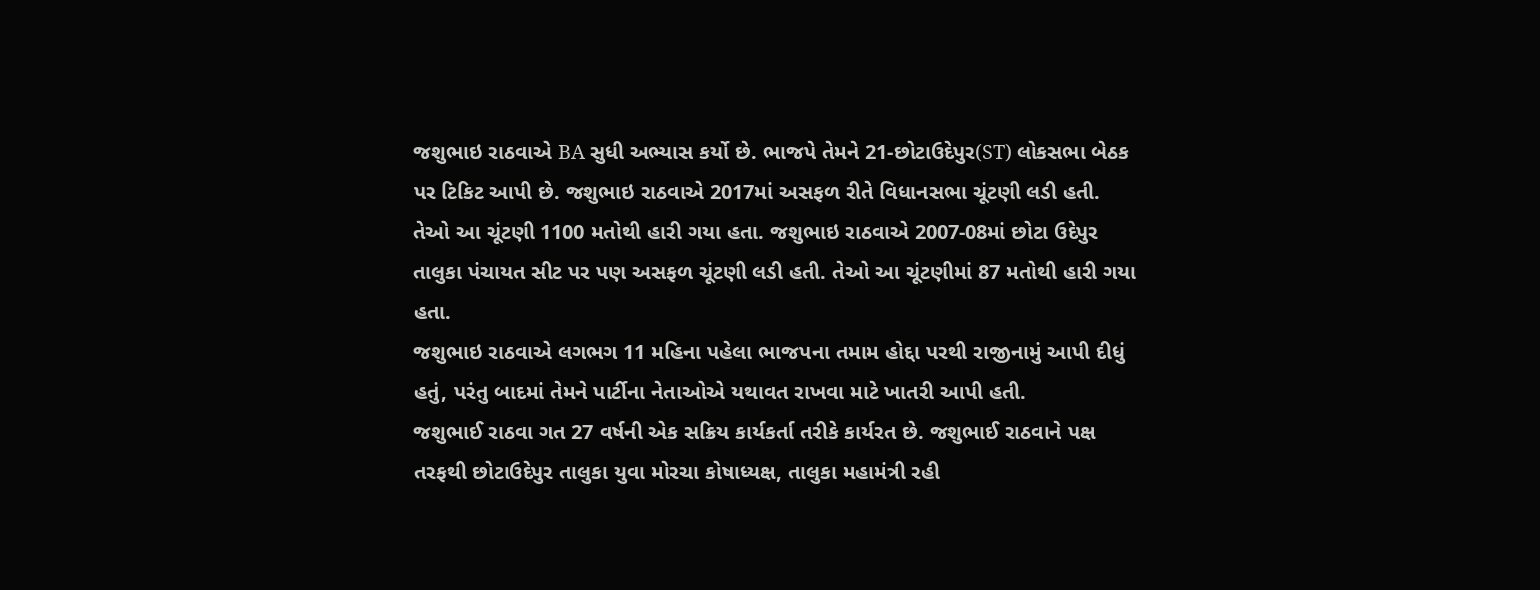જશુભાઇ રાઠવાએ BA સુધી અભ્યાસ કર્યો છે. ભાજપે તેમને 21-છોટાઉદેપુર(ST) લોકસભા બેઠક પર ટિકિટ આપી છે. જશુભાઇ રાઠવાએ 2017માં અસફળ રીતે વિધાનસભા ચૂંટણી લડી હતી. તેઓ આ ચૂંટણી 1100 મતોથી હારી ગયા હતા. જશુભાઇ રાઠવાએ 2007-08માં છોટા ઉદેપુર તાલુકા પંચાયત સીટ પર પણ અસફળ ચૂંટણી લડી હતી. તેઓ આ ચૂંટણીમાં 87 મતોથી હારી ગયા હતા.
જશુભાઇ રાઠવાએ લગભગ 11 મહિના પહેલા ભાજપના તમામ હોદ્દા પરથી રાજીનામું આપી દીધું હતું, પરંતુ બાદમાં તેમને પાર્ટીના નેતાઓએ યથાવત રાખવા માટે ખાતરી આપી હતી.
જશુભાઈ રાઠવા ગત 27 વર્ષની એક સક્રિય કાર્યકર્તા તરીકે કાર્યરત છે. જશુભાઈ રાઠવાને પક્ષ તરફથી છોટાઉદેપુર તાલુકા યુવા મોરચા કોષાધ્યક્ષ, તાલુકા મહામંત્રી રહી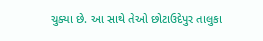ચુક્યા છે. આ સાથે તેઓ છોટાઉદેપુર તાલુકા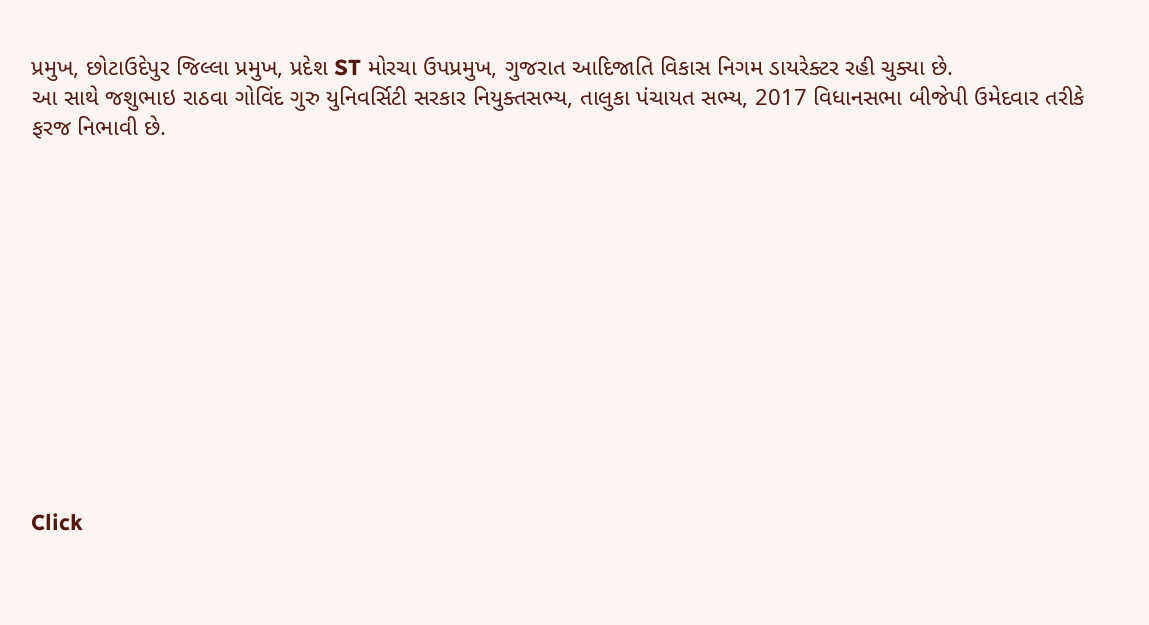પ્રમુખ, છોટાઉદેપુર જિલ્લા પ્રમુખ, પ્રદેશ ST મોરચા ઉપપ્રમુખ, ગુજરાત આદિજાતિ વિકાસ નિગમ ડાયરેક્ટર રહી ચુક્યા છે.
આ સાથે જશુભાઇ રાઠવા ગોવિંદ ગુરુ યુનિવર્સિટી સરકાર નિયુક્તસભ્ય, તાલુકા પંચાયત સભ્ય, 2017 વિધાનસભા બીજેપી ઉમેદવાર તરીકે ફરજ નિભાવી છે.












Click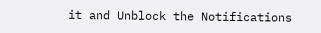it and Unblock the Notifications